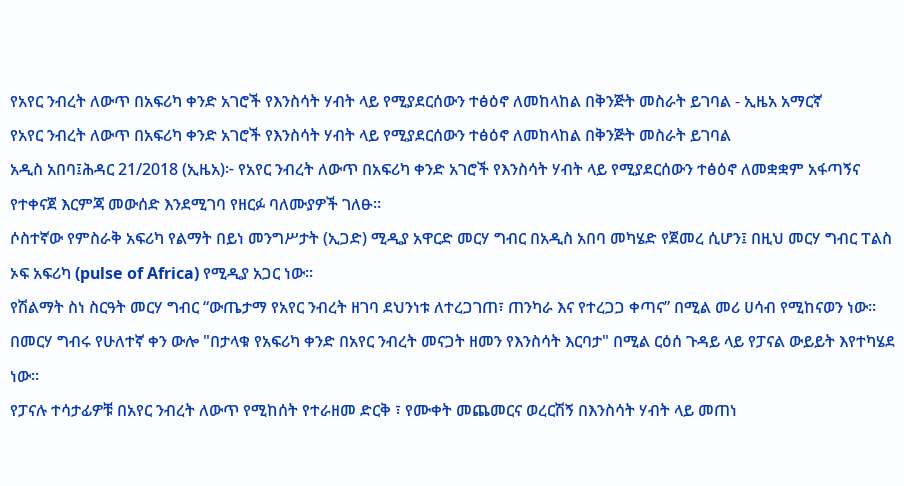የአየር ንብረት ለውጥ በአፍሪካ ቀንድ አገሮች የእንስሳት ሃብት ላይ የሚያደርሰውን ተፅዕኖ ለመከላከል በቅንጅት መስራት ይገባል - ኢዜአ አማርኛ
የአየር ንብረት ለውጥ በአፍሪካ ቀንድ አገሮች የእንስሳት ሃብት ላይ የሚያደርሰውን ተፅዕኖ ለመከላከል በቅንጅት መስራት ይገባል
አዲስ አበባ፤ሕዳር 21/2018 (ኢዜአ)፦ የአየር ንብረት ለውጥ በአፍሪካ ቀንድ አገሮች የእንስሳት ሃብት ላይ የሚያደርሰውን ተፅዕኖ ለመቋቋም አፋጣኝና የተቀናጀ እርምጃ መውሰድ እንደሚገባ የዘርፉ ባለሙያዎች ገለፁ።
ሶስተኛው የምስራቅ አፍሪካ የልማት በይነ መንግሥታት (ኢጋድ) ሚዲያ አዋርድ መርሃ ግብር በአዲስ አበባ መካሄድ የጀመረ ሲሆን፤ በዚህ መርሃ ግብር ፐልስ ኦፍ አፍሪካ (pulse of Africa) የሚዲያ አጋር ነው፡፡
የሽልማት ስነ ስርዓት መርሃ ግብር “ውጤታማ የአየር ንብረት ዘገባ ደህንነቱ ለተረጋገጠ፣ ጠንካራ እና የተረጋጋ ቀጣና” በሚል መሪ ሀሳብ የሚከናወን ነው።
በመርሃ ግብሩ የሁለተኛ ቀን ውሎ "በታላቁ የአፍሪካ ቀንድ በአየር ንብረት መናጋት ዘመን የእንስሳት እርባታ" በሚል ርዕሰ ጉዳይ ላይ የፓናል ውይይት እየተካሄደ ነው።
የፓናሉ ተሳታፊዎቹ በአየር ንብረት ለውጥ የሚከሰት የተራዘመ ድርቅ ፣ የሙቀት መጨመርና ወረርሽኝ በእንስሳት ሃብት ላይ መጠነ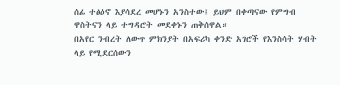ሰፊ ተፅዕኖ እያሳደረ መሆኑን አንስተው፤ ይህም በቀጣናው የምግብ ዋስትናን ላይ ተግዳሮት መደቀኑን ጠቅሰዋል።
በአየር ንብረት ለውጥ ምክንያት በአፍሪካ ቀንድ አገሮች የእንስሳት ሃብት ላይ የሚደርሰውን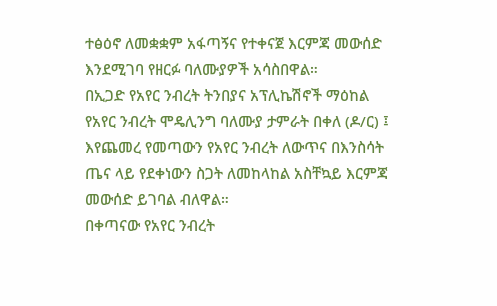ተፅዕኖ ለመቋቋም አፋጣኝና የተቀናጀ እርምጃ መውሰድ እንደሚገባ የዘርፉ ባለሙያዎች አሳስበዋል።
በኢጋድ የአየር ንብረት ትንበያና አፕሊኬሽኖች ማዕከል የአየር ንብረት ሞዴሊንግ ባለሙያ ታምራት በቀለ (ዶ/ር) ፤ እየጨመረ የመጣውን የአየር ንብረት ለውጥና በእንስሳት ጤና ላይ የደቀነውን ስጋት ለመከላከል አስቸኳይ እርምጃ መውሰድ ይገባል ብለዋል።
በቀጣናው የአየር ንብረት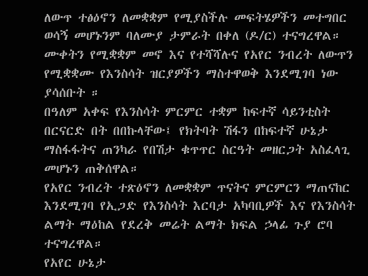ለውጥ ተፅዕኖን ለመቋቋም የሚያስችሉ መፍትሄዎችን መተግበር ወሳኝ መሆኑንም ባለሙያ ታምራት በቀለ (ዶ/ር) ተናግረዋል።
ሙቀትን የሚቋቋም መኖ እና የተሻሻሉና የአየር ንብረት ለውጥን የሚቋቋሙ የእንስሳት ዝርያዎችን ማስተዋወቅ እንደሚገባ ነው ያሳሰቡት ።
በዓለም አቀፍ የእንስሳት ምርምር ተቋም ከፍተኛ ሳይንቲስት በርናርድ በት በበኩላቸው፤ የክትባት ሽፋን በከፍተኛ ሁኔታ ማስፋፋትና ጠንካራ የበሽታ ቁጥጥር ስርዓት መዘርጋት አስፈላጊ መሆኑን ጠቅሰዋል።
የአየር ንብረት ተጽዕኖን ለመቋቋም ጥናትና ምርምርን ማጠናከር እንደሚገባ የኢጋድ የእንስሳት እርባታ አካባቢዎች እና የእንስሳት ልማት ማዕከል የደረቅ መሬት ልማት ክፍል ኃላፊ ጉያ ሮባ ተናግረዋል።
የአየር ሁኔታ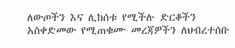ለውጦችን እና ሊከሰቱ የሚችሉ ድርቆችን አስቀድመው የሚጠቁሙ መረጃዎችን ለህብረተሰቡ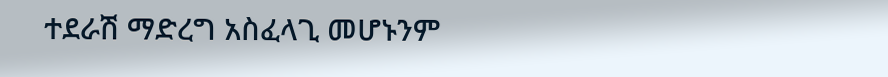ተደራሽ ማድረግ አስፈላጊ መሆኑንም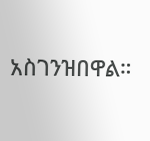አስገንዝበዋል።